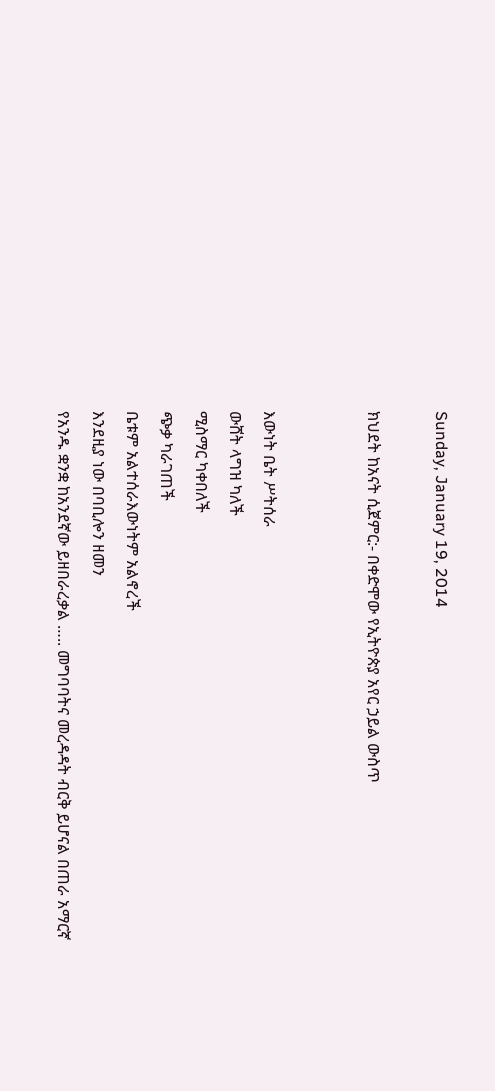Sunday, January 19, 2014

ክህደት ከአናት ሲጀምር:- በቀድሞው የኢትዮጵያ አየር ኃይል ውስጥ


እውነት ቤት ሥትሰራ
ውሸት ላግዝ ካለች
ሚስማር ካቀበለች
ጭቃ ካራገጠች
ቤቱም አልተሰራእውነትም አልኖረች
እንደዚያ ነው በባቢሎን ዘመን
የአንዱ ቋንቋ ከአንደኛው ይዘበራረቃል ….. መግባባትና መረዳዳት ብርቅ ይሆናል በጠራ አማርኛ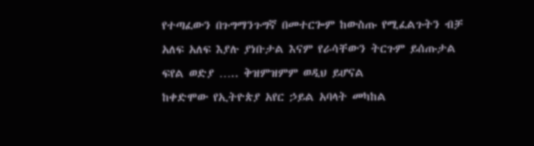የተጣፈውን በጉግማንጉግኛ በመተርጐም ከውስጡ የሚፈልጉትን ብቻ አለፍ አለፍ እያሉ ያነቡታል እናም የራሳቸውን ትርጉም ይሰጡታል ፍየል ወድያ ….. ቅዝምዝምም ወዲህ ይሆናል
ከቀድሞው የኢትዮጵያ አየር ኃይል አባላት መካከል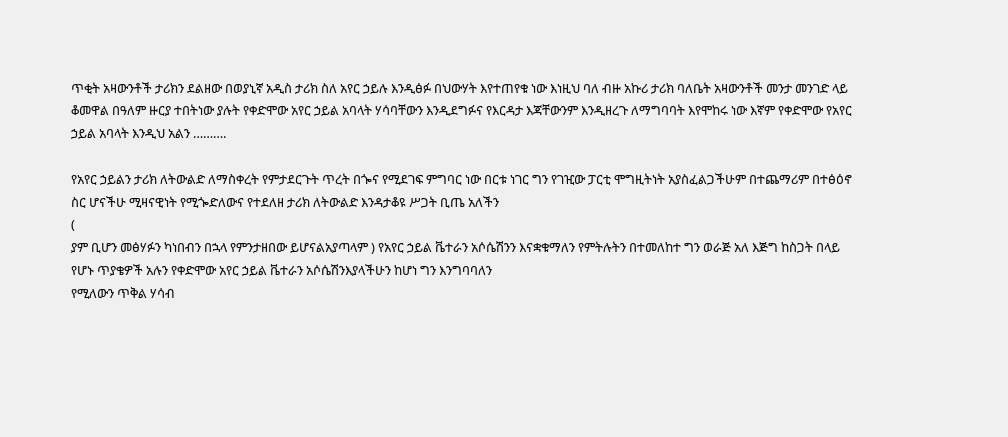ጥቂት አዛውንቶች ታሪክን ደልዘው በወያኒኛ አዲስ ታሪክ ስለ አየር ኃይሉ እንዲፅፉ በህውሃት እየተጠየቁ ነው እነዚህ ባለ ብዙ አኩሪ ታሪክ ባለቤት አዛውንቶች መንታ መንገድ ላይ ቆመዋል በዓለም ዙርያ ተበትነው ያሉት የቀድሞው አየር ኃይል አባላት ሃሳባቸውን እንዲደግፉና የእርዳታ እጃቸውንም እንዲዘረጉ ለማግባባት እየሞከሩ ነው እኛም የቀድሞው የአየር ኃይል አባላት እንዲህ አልን ……….

የአየር ኃይልን ታሪክ ለትውልድ ለማስቀረት የምታደርጉት ጥረት በጐና የሚደገፍ ምግባር ነው በርቱ ነገር ግን የገዢው ፓርቲ ሞግዚትነት አያስፈልጋችሁም በተጨማሪም በተፅዕኖ ስር ሆናችሁ ሚዛናዊነት የሚጐድለውና የተደለዘ ታሪክ ለትውልድ እንዳታቆዩ ሥጋት ቢጤ አለችን
(
ያም ቢሆን መፅሃፉን ካነበብን በኋላ የምንታዘበው ይሆናልአያጣላም ) የአየር ኃይል ቬተራን አሶሴሽንን እናቋቁማለን የምትሉትን በተመለከተ ግን ወራጅ አለ እጅግ ከስጋት በላይ የሆኑ ጥያቄዎች አሉን የቀድሞው አየር ኃይል ቬተራን አሶሴሽንእያላችሁን ከሆነ ግን እንግባባለን
የሚለውን ጥቅል ሃሳብ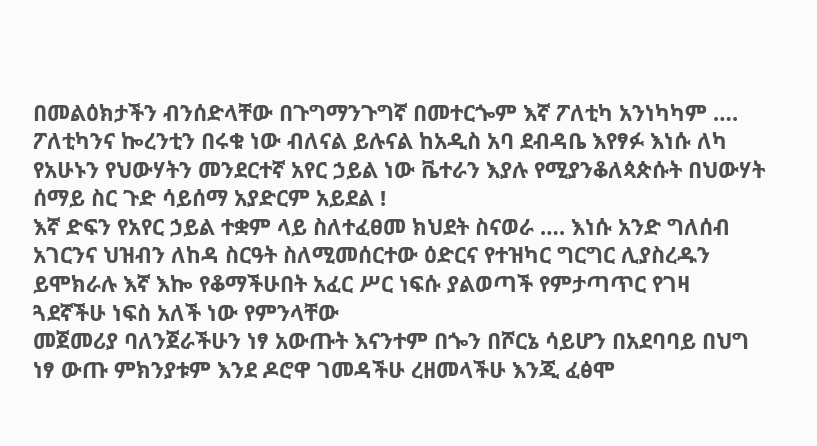በመልዕክታችን ብንሰድላቸው በጉግማንጉግኛ በመተርጐም እኛ ፖለቲካ አንነካካም …. ፖለቲካንና ኰረንቲን በሩቁ ነው ብለናል ይሉናል ከአዲስ አባ ደብዳቤ እየፃፉ እነሱ ለካ የአሁኑን የህውሃትን መንደርተኛ አየር ኃይል ነው ቬተራን እያሉ የሚያንቆለጳጵሱት በህውሃት ሰማይ ስር ጉድ ሳይሰማ አያድርም አይደል !
እኛ ድፍን የአየር ኃይል ተቋም ላይ ስለተፈፀመ ክህደት ስናወራ …. እነሱ አንድ ግለሰብ አገርንና ህዝብን ለከዳ ስርዓት ስለሚመሰርተው ዕድርና የተዝካር ግርግር ሊያስረዱን ይሞክራሉ እኛ እኰ የቆማችሁበት አፈር ሥር ነፍሱ ያልወጣች የምታጣጥር የገዛ ጓደኛችሁ ነፍስ አለች ነው የምንላቸው
መጀመሪያ ባለንጀራችሁን ነፃ አውጡት እናንተም በጐን በሾርኔ ሳይሆን በአደባባይ በህግ ነፃ ውጡ ምክንያቱም እንደ ዶሮዋ ገመዳችሁ ረዘመላችሁ እንጂ ፈፅሞ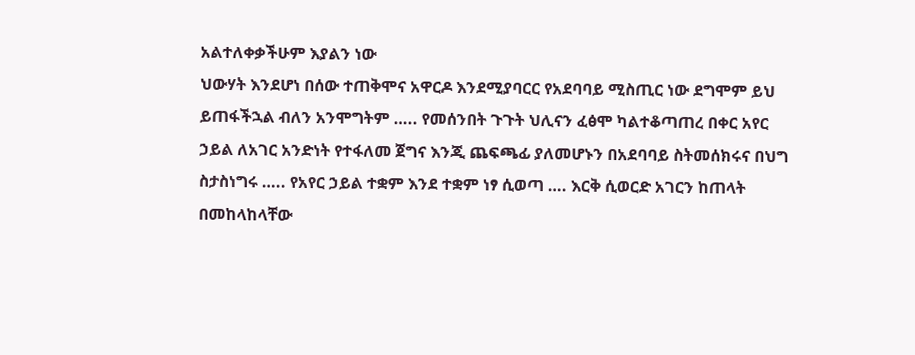አልተለቀቃችሁም እያልን ነው
ህውሃት እንደሆነ በሰው ተጠቅሞና አዋርዶ እንደሚያባርር የአደባባይ ሚስጢር ነው ደግሞም ይህ ይጠፋችኋል ብለን አንሞግትም ….. የመሰንበት ጉጉት ህሊናን ፈፅሞ ካልተቆጣጠረ በቀር አየር ኃይል ለአገር አንድነት የተፋለመ ጀግና እንጂ ጨፍጫፊ ያለመሆኑን በአደባባይ ስትመሰክሩና በህግ
ስታስነግሩ ….. የአየር ኃይል ተቋም እንደ ተቋም ነፃ ሲወጣ …. እርቅ ሲወርድ አገርን ከጠላት በመከላከላቸው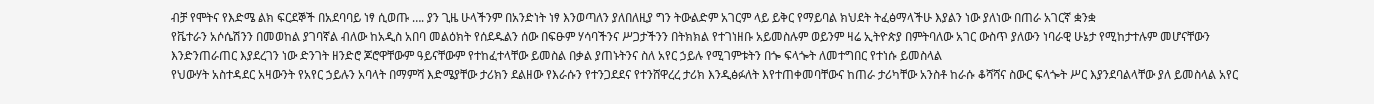ብቻ የሞትና የእድሜ ልክ ፍርደኞች በአደባባይ ነፃ ሲወጡ …. ያን ጊዜ ሁላችንም በአንድነት ነፃ እንወጣለን ያለበለዚያ ግን ትውልድም አገርም ላይ ይቅር የማይባል ክህደት ትፈፅማላችሁ እያልን ነው ያለነው በጠራ አገርኛ ቋንቋ
የቬተራን አሶሴሽንን በመወከል ያገባኛል ብለው ከአዲስ አበባ መልዕክት የሰደዱልን ሰው በፍፁም ሃሳባችንና ሥጋታችንን በትክክል የተገነዘቡ አይመስሉም ወይንም ዛሬ ኢትዮጵያ በምትባለው አገር ውስጥ ያለውን ነባራዊ ሁኔታ የሚከታተሉም መሆናቸውን እንድንጠራጠር እያደረገን ነው ድንገት ዘንድሮ ጆሮዋቸውም ዓይናቸውም የተከፈተላቸው ይመስል በቃል ያጠኑትንና ስለ አየር ኃይሉ የሚገምቱትን በጐ ፍላጐት ለመተግበር የተነሱ ይመስላል
የህውሃት አስተዳደር አዛውንት የአየር ኃይሉን አባላት በማምሻ እድሜያቸው ታሪክን ደልዘው የእራሱን የተንጋደደና የተንሸዋረረ ታሪክ እንዲፅፉለት እየተጠቀመባቸውና ከጠራ ታሪካቸው አንስቶ ከራሱ ቆሻሻና ስውር ፍላጐት ሥር እያንደባልላቸው ያለ ይመስላል አየር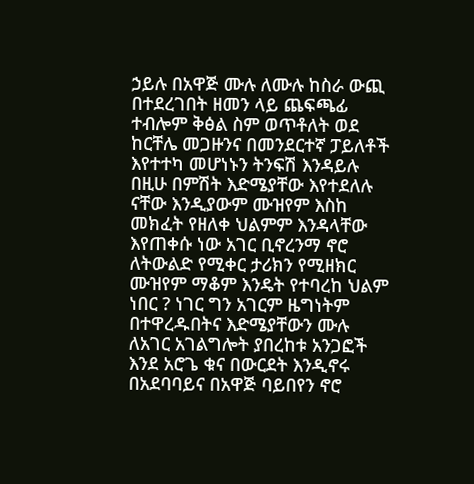ኃይሉ በአዋጅ ሙሉ ለሙሉ ከስራ ውጪ በተደረገበት ዘመን ላይ ጨፍጫፊ ተብሎም ቅፅል ስም ወጥቶለት ወደ ከርቸሌ መጋዙንና በመንደርተኛ ፓይለቶች እየተተካ መሆነኑን ትንፍሽ እንዳይሉ በዚሁ በምሽት እድሜያቸው እየተደለሉ ናቸው እንዲያውም ሙዝየም እስከ መክፈት የዘለቀ ህልምም እንዳላቸው እየጠቀሱ ነው አገር ቢኖረንማ ኖሮ ለትውልድ የሚቀር ታሪክን የሚዘክር ሙዝየም ማቆም እንዴት የተባረከ ህልም ነበር ? ነገር ግን አገርም ዜግነትም በተዋረዱበትና እድሜያቸውን ሙሉ ለአገር አገልግሎት ያበረከቱ አንጋፎች እንደ አሮጌ ቁና በውርደት እንዲኖሩ በአደባባይና በአዋጅ ባይበየን ኖሮ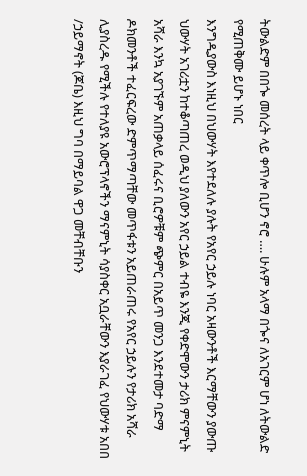ትውልድም በበጐ መሰረት ላይ ቀጥሎ ቢሆን ኖሮ …. ሁሉም አላማ በጐና ለአገርም ሆነ ለትውልድ የሚጠቅሙ ይሆኑ ነበር
እንግዲያውስ እነዚህ በህውሃት እየተደለሉ ያሉት የአየር ኃይሉ ነባር አዛውንቶች እርማቸውን ያውጡ ህውሃት አገሪቷን ከተቆጣጠረ ወዲህ ያለውን አየር ኃይል ተብዬ እንጂ የቀድሞውን ታሪክ ምናምኒት አሻራ እንኳ አያገኙም አጠቃላይ ሰፈሩና ቢሮዎቹም ጭምር በአይጥ መንጋ እንደተመታ ባድማ ዶክመንቶች ተፈርፍረው ድምጥማጣቸው መጥፋቱን አይጠራጠሩ የአየር ኃይሉን የታሪክ አሻራ ሊያስረዱ የሚችሉ የተለያዩ አውሮፕላኖችን ማናምኒት ሳያስቀር አቧራቸውን እያራገፈ የህውሃቱ አበበ /ኃይማኖት (ጆቤ) እዚህ ግባ በማይባል ዋጋ መቸብቸቡን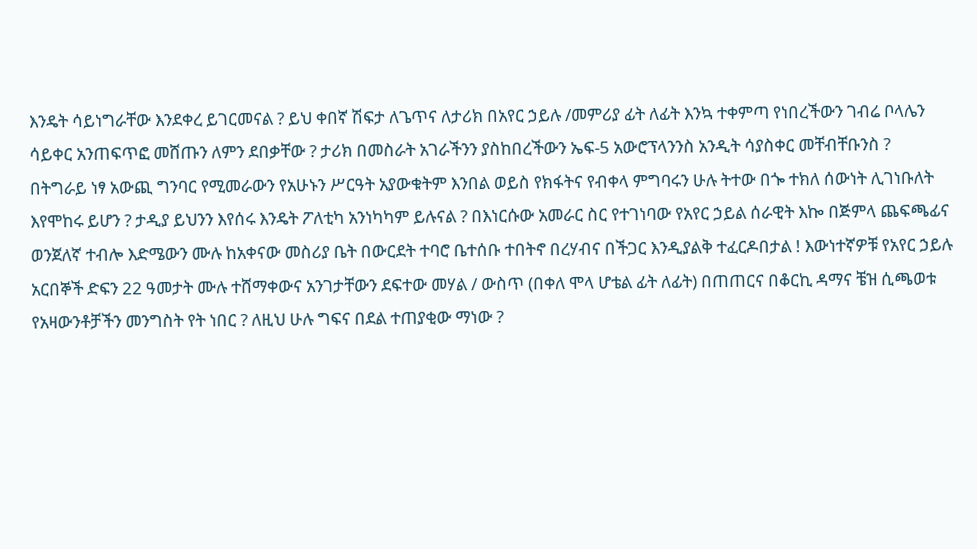እንዴት ሳይነግራቸው እንደቀረ ይገርመናል ? ይህ ቀበኛ ሽፍታ ለጌጥና ለታሪክ በአየር ኃይሉ /መምሪያ ፊት ለፊት እንኳ ተቀምጣ የነበረችውን ገብሬ ቦላሌን ሳይቀር አንጠፍጥፎ መሸጡን ለምን ደበቃቸው ? ታሪክ በመስራት አገራችንን ያስከበረችውን ኤፍ-5 አውሮፕላንንስ አንዲት ሳያስቀር መቸብቸቡንስ ?
በትግራይ ነፃ አውጪ ግንባር የሚመራውን የአሁኑን ሥርዓት አያውቁትም እንበል ወይስ የክፋትና የብቀላ ምግባሩን ሁሉ ትተው በጐ ተክለ ሰውነት ሊገነቡለት እየሞከሩ ይሆን ? ታዲያ ይህንን እየሰሩ እንዴት ፖለቲካ አንነካካም ይሉናል ? በእነርሱው አመራር ስር የተገነባው የአየር ኃይል ሰራዊት እኰ በጅምላ ጨፍጫፊና ወንጀለኛ ተብሎ እድሜውን ሙሉ ከአቀናው መስሪያ ቤት በውርደት ተባሮ ቤተሰቡ ተበትኖ በረሃብና በችጋር እንዲያልቅ ተፈርዶበታል ! እውነተኛዎቹ የአየር ኃይሉ አርበኞች ድፍን 22 ዓመታት ሙሉ ተሸማቀውና አንገታቸውን ደፍተው መሃል / ውስጥ (በቀለ ሞላ ሆቴል ፊት ለፊት) በጠጠርና በቆርኪ ዳማና ቼዝ ሲጫወቱ የአዛውንቶቻችን መንግስት የት ነበር ? ለዚህ ሁሉ ግፍና በደል ተጠያቂው ማነው ?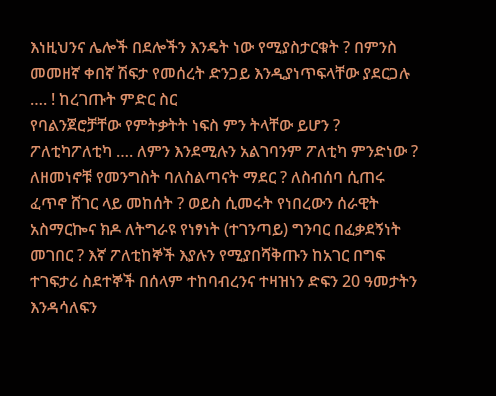እነዚህንና ሌሎች በደሎችን እንዴት ነው የሚያስታርቁት ? በምንስ መመዘኛ ቀበኛ ሽፍታ የመሰረት ድንጋይ እንዲያነጥፍላቸው ያደርጋሉ …. ! ከረገጡት ምድር ስር
የባልንጀሮቻቸው የምትቃትት ነፍስ ምን ትላቸው ይሆን ? ፖለቲካፖለቲካ …. ለምን እንደሚሉን አልገባንም ፖለቲካ ምንድነው ?
ለዘመነኖቹ የመንግስት ባለስልጣናት ማደር ? ለስብሰባ ሲጠሩ ፈጥኖ ሸገር ላይ መከሰት ? ወይስ ሲመሩት የነበረውን ሰራዊት አስማርኰና ክዶ ለትግራዩ የነፃነት (ተገንጣይ) ግንባር በፈቃደኝነት መገበር ? እኛ ፖለቲከኞች እያሉን የሚያበሻቅጡን ከአገር በግፍ ተገፍታሪ ስደተኞች በሰላም ተከባብረንና ተዛዝነን ድፍን 20 ዓመታትን እንዳሳለፍን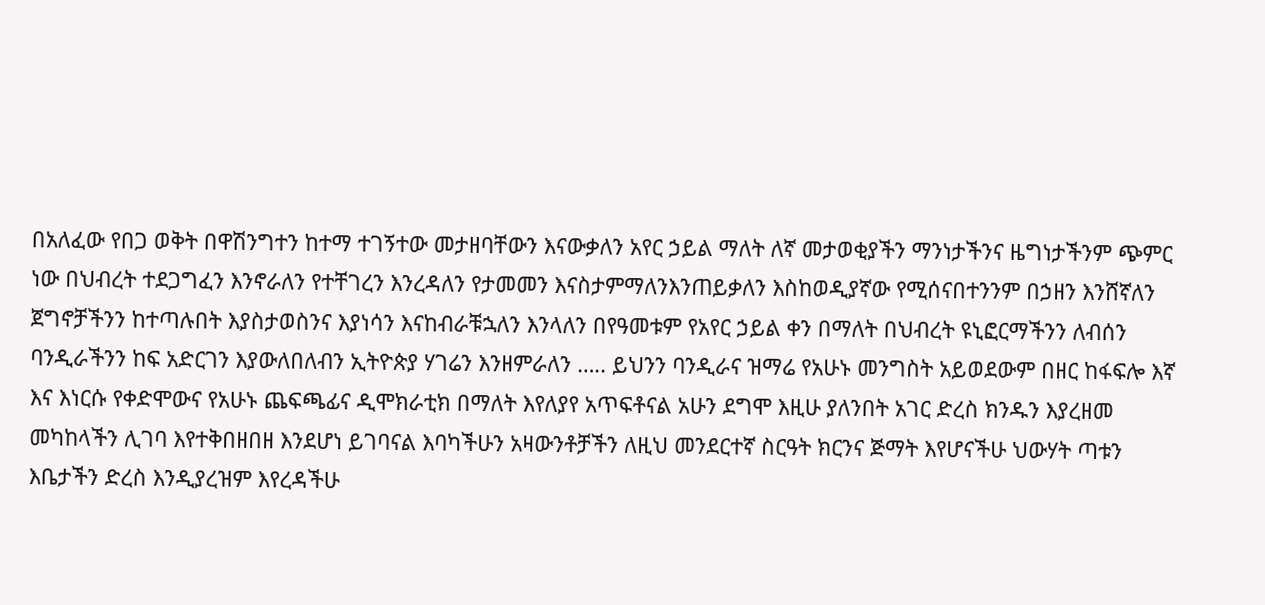በአለፈው የበጋ ወቅት በዋሽንግተን ከተማ ተገኝተው መታዘባቸውን እናውቃለን አየር ኃይል ማለት ለኛ መታወቂያችን ማንነታችንና ዜግነታችንም ጭምር ነው በህብረት ተደጋግፈን እንኖራለን የተቸገረን እንረዳለን የታመመን እናስታምማለንእንጠይቃለን እስከወዲያኛው የሚሰናበተንንም በኃዘን እንሸኛለን
ጀግኖቻችንን ከተጣሉበት እያስታወስንና እያነሳን እናከብራቹኋለን እንላለን በየዓመቱም የአየር ኃይል ቀን በማለት በህብረት ዩኒፎርማችንን ለብሰን ባንዲራችንን ከፍ አድርገን እያውለበለብን ኢትዮጵያ ሃገሬን እንዘምራለን ….. ይህንን ባንዲራና ዝማሬ የአሁኑ መንግስት አይወደውም በዘር ከፋፍሎ እኛ እና እነርሱ የቀድሞውና የአሁኑ ጨፍጫፊና ዲሞክራቲክ በማለት እየለያየ አጥፍቶናል አሁን ደግሞ እዚሁ ያለንበት አገር ድረስ ክንዱን እያረዘመ መካከላችን ሊገባ እየተቅበዘበዘ እንደሆነ ይገባናል እባካችሁን አዛውንቶቻችን ለዚህ መንደርተኛ ስርዓት ክርንና ጅማት እየሆናችሁ ህውሃት ጣቱን እቤታችን ድረስ እንዲያረዝም እየረዳችሁ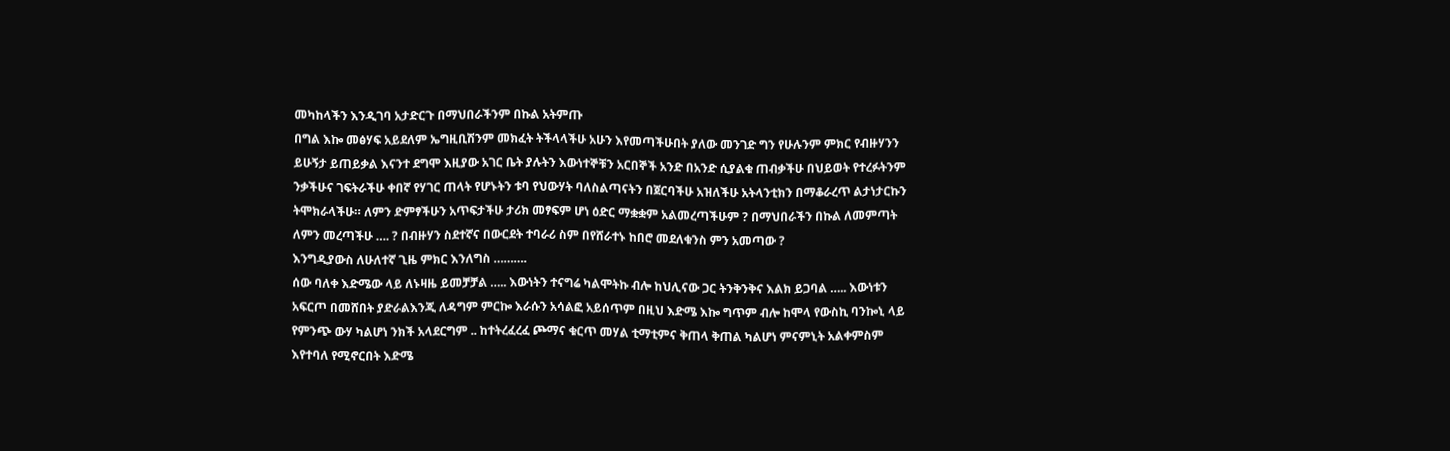መካከላችን እንዲገባ አታድርጉ በማህበራችንም በኩል አትምጡ
በግል እኰ መፅሃፍ አይደለም ኤግዚቢሽንም መክፈት ትችላላችሁ አሁን እየመጣችሁበት ያለው መንገድ ግን የሁሉንም ምክር የብዙሃንን ይሁኝታ ይጠይቃል እናንተ ደግሞ እዚያው አገር ቤት ያሉትን እውነተኞቹን አርበኞች አንድ በአንድ ሲያልቁ ጠብቃችሁ በህይወት የተረፉትንም ንቃችሁና ገፍትራችሁ ቀበኛ የሃገር ጠላት የሆኑትን ቱባ የህውሃት ባለስልጣናትን በጀርባችሁ አዝለችሁ አትላንቲክን በማቆራረጥ ልታነታርኩን ትሞክራላችሁ። ለምን ድምፃችሁን አጥፍታችሁ ታሪክ መፃፍም ሆነ ዕድር ማቋቋም አልመረጣችሁም ? በማህበራችን በኩል ለመምጣት ለምን መረጣችሁ …. ? በብዙሃን ስደተኛና በውርደት ተባራሪ ስም በየሸራተኑ ከበሮ መደለቁንስ ምን አመጣው ?
እንግዲያውስ ለሁለተኛ ጊዜ ምክር እንለግስ ……….
ሰው ባለቀ እድሜው ላይ ለኑዛዜ ይመቻቻል ….. እውነትን ተናግሬ ካልሞትኩ ብሎ ከህሊናው ጋር ትንቅንቅና እልክ ይጋባል ….. እውነቱን አፍርጦ በመሸበት ያድራልእንጂ ለዳግም ምርኰ እራሱን አሳልፎ አይሰጥም በዚህ እድሜ እኰ ግጥም ብሎ ከሞላ የውስኪ ባንኰኒ ላይ የምንጭ ውሃ ካልሆነ ንክች አላደርግም .. ከተትረፈረፈ ጮማና ቁርጥ መሃል ቲማቲምና ቅጠላ ቅጠል ካልሆነ ምናምኒት አልቀምስም እየተባለ የሚኖርበት እድሜ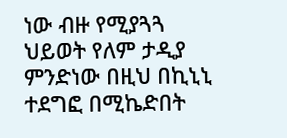ነው ብዙ የሚያጓጓ ህይወት የለም ታዲያ ምንድነው በዚህ በኪኒኒ ተደግፎ በሚኬድበት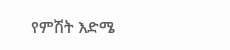የምሽት እድሜ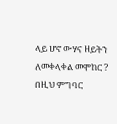ላይ ሆኖ ውሃና ዘይትን ለመቀላቀል መሞከር ? በዚህ ምግባር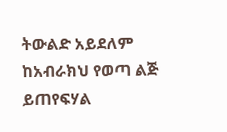ትውልድ አይደለም ከአብራክህ የወጣ ልጅ ይጠየፍሃል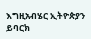እግዚአብሄር ኢትዮጵያን ይባርክ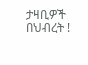ታዛቢዎች በህብረት !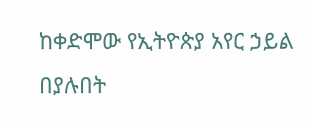ከቀድሞው የኢትዮጵያ አየር ኃይል በያሉበት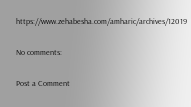https://www.zehabesha.com/amharic/archives/12019

No comments:

Post a Comment